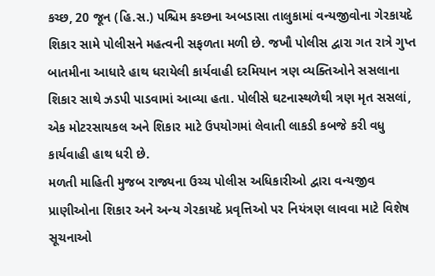કચ્છ, 20 જૂન (હિ.સ.) પશ્ચિમ કચ્છના અબડાસા તાલુકામાં વન્યજીવોના ગેરકાયદે શિકાર સામે પોલીસને મહત્વની સફળતા મળી છે. જખૌ પોલીસ દ્વારા ગત રાત્રે ગુપ્ત બાતમીના આધારે હાથ ધરાયેલી કાર્યવાહી દરમિયાન ત્રણ વ્યક્તિઓને સસલાના શિકાર સાથે ઝડપી પાડવામાં આવ્યા હતા. પોલીસે ઘટનાસ્થળેથી ત્રણ મૃત સસલાં, એક મોટરસાયકલ અને શિકાર માટે ઉપયોગમાં લેવાતી લાકડી કબજે કરી વધુ કાર્યવાહી હાથ ધરી છે.
મળતી માહિતી મુજબ રાજ્યના ઉચ્ચ પોલીસ અધિકારીઓ દ્વારા વન્યજીવ પ્રાણીઓના શિકાર અને અન્ય ગેરકાયદે પ્રવૃત્તિઓ પર નિયંત્રણ લાવવા માટે વિશેષ સૂચનાઓ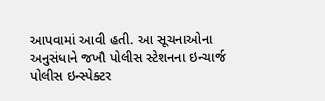આપવામાં આવી હતી. આ સૂચનાઓના અનુસંધાને જખૌ પોલીસ સ્ટેશનના ઇન્ચાર્જ પોલીસ ઇન્સ્પેક્ટર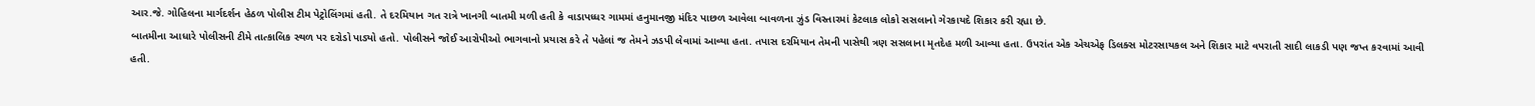આર.જે. ગોહિલના માર્ગદર્શન હેઠળ પોલીસ ટીમ પેટ્રોલિંગમાં હતી. તે દરમિયાન ગત રાત્રે ખાનગી બાતમી મળી હતી કે વાડાપધ્ધર ગામમાં હનુમાનજી મંદિર પાછળ આવેલા બાવળના ઝુંડ વિસ્તારમાં કેટલાક લોકો સસલાનો ગેરકાયદે શિકાર કરી રહ્યા છે.
બાતમીના આધારે પોલીસની ટીમે તાત્કાલિક સ્થળ પર દરોડો પાડ્યો હતો. પોલીસને જોઈ આરોપીઓ ભાગવાનો પ્રયાસ કરે તે પહેલાં જ તેમને ઝડપી લેવામાં આવ્યા હતા. તપાસ દરમિયાન તેમની પાસેથી ત્રણ સસલાના મૃતદેહ મળી આવ્યા હતા. ઉપરાંત એક એચએફ ડિલક્સ મોટરસાયકલ અને શિકાર માટે વપરાતી સાદી લાકડી પણ જપ્ત કરવામાં આવી હતી.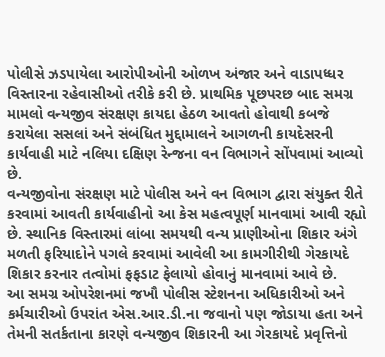પોલીસે ઝડપાયેલા આરોપીઓની ઓળખ અંજાર અને વાડાપધ્ધર વિસ્તારના રહેવાસીઓ તરીકે કરી છે. પ્રાથમિક પૂછપરછ બાદ સમગ્ર મામલો વન્યજીવ સંરક્ષણ કાયદા હેઠળ આવતો હોવાથી કબજે કરાયેલા સસલાં અને સંબંધિત મુદ્દામાલને આગળની કાયદેસરની કાર્યવાહી માટે નલિયા દક્ષિણ રેન્જના વન વિભાગને સોંપવામાં આવ્યો છે.
વન્યજીવોના સંરક્ષણ માટે પોલીસ અને વન વિભાગ દ્વારા સંયુક્ત રીતે કરવામાં આવતી કાર્યવાહીનો આ કેસ મહત્વપૂર્ણ માનવામાં આવી રહ્યો છે. સ્થાનિક વિસ્તારમાં લાંબા સમયથી વન્ય પ્રાણીઓના શિકાર અંગે મળતી ફરિયાદોને પગલે કરવામાં આવેલી આ કામગીરીથી ગેરકાયદે શિકાર કરનાર તત્વોમાં ફફડાટ ફેલાયો હોવાનું માનવામાં આવે છે.
આ સમગ્ર ઓપરેશનમાં જખૌ પોલીસ સ્ટેશનના અધિકારીઓ અને કર્મચારીઓ ઉપરાંત એસ.આર.ડી.ના જવાનો પણ જોડાયા હતા અને તેમની સતર્કતાના કારણે વન્યજીવ શિકારની આ ગેરકાયદે પ્રવૃત્તિનો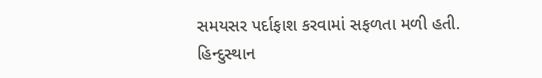સમયસર પર્દાફાશ કરવામાં સફળતા મળી હતી.
હિન્દુસ્થાન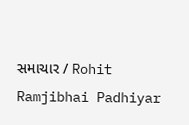સમાચાર / Rohit Ramjibhai Padhiyar